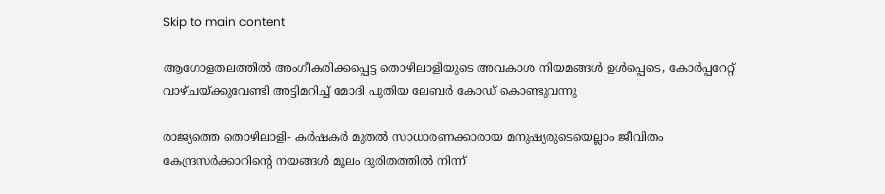Skip to main content

ആഗോളതലത്തിൽ അംഗീകരിക്കപ്പെട്ട തൊഴിലാളിയുടെ അവകാശ നിയമങ്ങൾ ഉൾപ്പെടെ, കോർപ്പറേറ്റ് വാഴ്ചയ്ക്കുവേണ്ടി അട്ടിമറിച്ച് മോദി പുതിയ ലേബർ കോഡ് കൊണ്ടുവന്നു

രാജ്യത്തെ തൊഴിലാളി- കർഷകർ മുതൽ സാധാരണക്കാരായ മനുഷ്യരുടെയെല്ലാം ജീവിതം കേന്ദ്രസർക്കാറിന്റെ നയങ്ങൾ മൂലം ദുരിതത്തിൽ നിന്ന്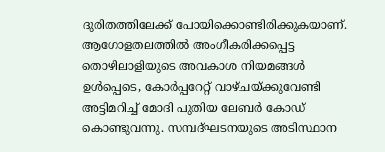ദുരിതത്തിലേക്ക് പോയിക്കൊണ്ടിരിക്കുകയാണ്. ആഗോളതലത്തിൽ അംഗീകരിക്കപ്പെട്ട തൊഴിലാളിയുടെ അവകാശ നിയമങ്ങൾ ഉൾപ്പെടെ, കോർപ്പറേറ്റ് വാഴ്ചയ്ക്കുവേണ്ടി അട്ടിമറിച്ച് മോദി പുതിയ ലേബർ കോഡ് കൊണ്ടുവന്നു. സമ്പദ്ഘടനയുടെ അടിസ്ഥാന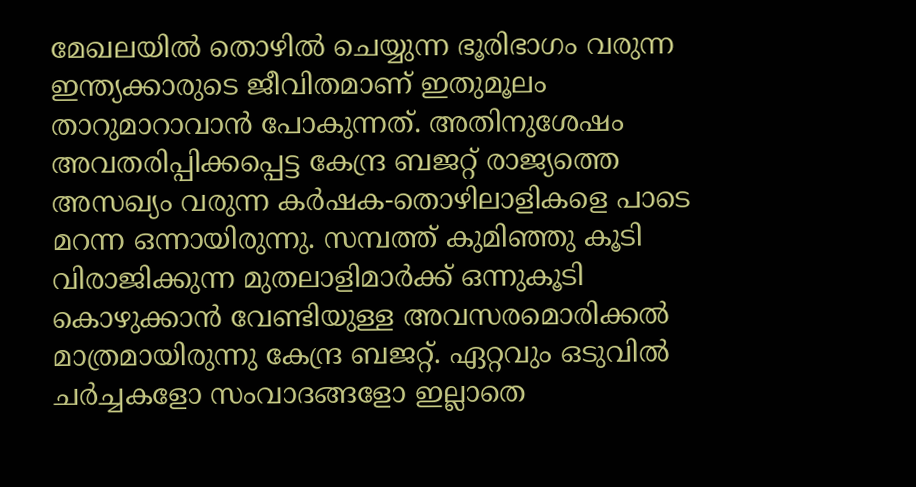മേഖലയിൽ തൊഴിൽ ചെയ്യുന്ന ഭൂരിഭാഗം വരുന്ന ഇന്ത്യക്കാരുടെ ജീവിതമാണ് ഇതുമൂലം താറുമാറാവാൻ പോകുന്നത്. അതിനുശേഷം അവതരിപ്പിക്കപ്പെട്ട കേന്ദ്ര ബജറ്റ് രാജ്യത്തെ അസഖ്യം വരുന്ന കർഷക-തൊഴിലാളികളെ പാടെ മറന്ന ഒന്നായിരുന്നു. സമ്പത്ത് കുമിഞ്ഞു കൂടി വിരാജിക്കുന്ന മുതലാളിമാർക്ക് ഒന്നുകൂടി കൊഴുക്കാൻ വേണ്ടിയുള്ള അവസരമൊരിക്കൽ മാത്രമായിരുന്നു കേന്ദ്ര ബജറ്റ്. ഏറ്റവും ഒടുവിൽ ചർച്ചകളോ സംവാദങ്ങളോ ഇല്ലാതെ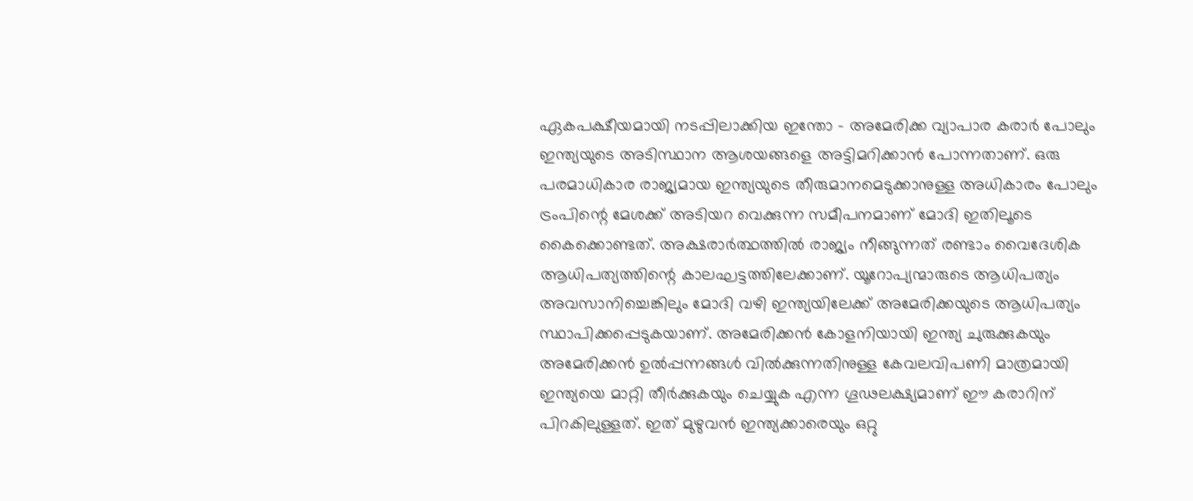ഏകപക്ഷീയമായി നടപ്പിലാക്കിയ ഇന്തോ - അമേരിക്ക വ്യാപാര കരാർ പോലും ഇന്ത്യയുടെ അടിസ്ഥാന ആശയങ്ങളെ അട്ടിമറിക്കാൻ പോന്നതാണ്. ഒരു പരമാധികാര രാജ്യമായ ഇന്ത്യയുടെ തീരുമാനമെടുക്കാനുള്ള അധികാരം പോലും ട്രംപിന്റെ മേശക്ക് അടിയറ വെക്കുന്ന സമീപനമാണ് മോദി ഇതിലൂടെ കൈക്കൊണ്ടത്. അക്ഷരാർത്ഥത്തിൽ രാജ്യം നീങ്ങുന്നത് രണ്ടാം വൈദേശിക ആധിപത്യത്തിന്റെ കാലഘട്ടത്തിലേക്കാണ്. യൂറോപ്യന്മാരുടെ ആധിപത്യം അവസാനിച്ചെങ്കിലും മോദി വഴി ഇന്ത്യയിലേക്ക് അമേരിക്കയുടെ ആധിപത്യം സ്ഥാപിക്കപ്പെടുകയാണ്. അമേരിക്കൻ കോളനിയായി ഇന്ത്യ ചുരുക്കുകയും അമേരിക്കൻ ഉൽപ്പന്നങ്ങൾ വിൽക്കുന്നതിനുള്ള കേവലവിപണി മാത്രമായി ഇന്ത്യയെ മാറ്റി തീർക്കുകയും ചെയ്യുക എന്ന ഗൂഢലക്ഷ്യമാണ് ഈ കരാറിന് പിറകിലുള്ളത്. ഇത് മുഴുവൻ ഇന്ത്യക്കാരെയും ഒറ്റു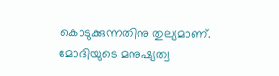കൊടുക്കുന്നതിനു തുല്യമാണ്. മോദിയുടെ മനുഷ്യത്വ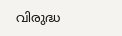വിരുദ്ധ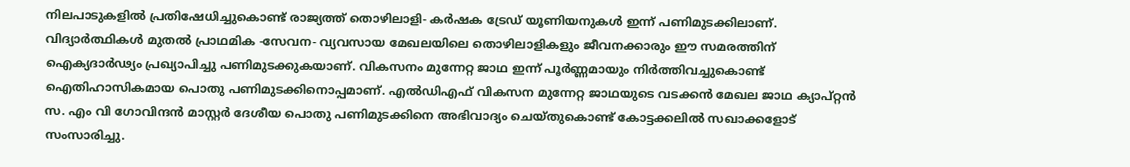നിലപാടുകളിൽ പ്രതിഷേധിച്ചുകൊണ്ട് രാജ്യത്ത് തൊഴിലാളി- കർഷക ട്രേഡ് യൂണിയനുകൾ ഇന്ന് പണിമുടക്കിലാണ്. വിദ്യാർത്ഥികൾ മുതൽ പ്രാഥമിക -സേവന- വ്യവസായ മേഖലയിലെ തൊഴിലാളികളും ജീവനക്കാരും ഈ സമരത്തിന് ഐക്യദാർഢ്യം പ്രഖ്യാപിച്ചു പണിമുടക്കുകയാണ്. വികസനം മുന്നേറ്റ ജാഥ ഇന്ന് പൂർണ്ണമായും നിർത്തിവച്ചുകൊണ്ട് ഐതിഹാസികമായ പൊതു പണിമുടക്കിനൊപ്പമാണ്. എൽഡിഎഫ് വികസന മുന്നേറ്റ ജാഥയുടെ വടക്കൻ മേഖല ജാഥ ക്യാപ്റ്റൻ സ. എം വി ഗോവിന്ദൻ മാസ്റ്റർ ദേശീയ പൊതു പണിമുടക്കിനെ അഭിവാദ്യം ചെയ്തുകൊണ്ട് കോട്ടക്കലിൽ സഖാക്കളോട് സംസാരിച്ചു.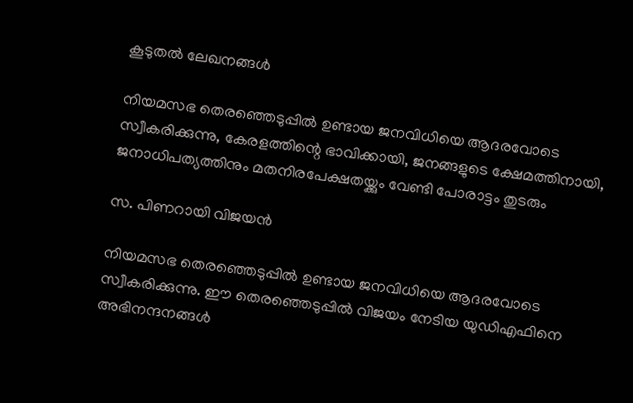കൂടുതൽ ലേഖനങ്ങൾ

നിയമസഭ തെരഞ്ഞെടുപ്പിൽ ഉണ്ടായ ജനവിധിയെ ആദരവോടെ സ്വീകരിക്കുന്നു, കേരളത്തിന്റെ ഭാവിക്കായി, ജനങ്ങളുടെ ക്ഷേമത്തിനായി, ജനാധിപത്യത്തിനും മതനിരപേക്ഷതയ്ക്കും വേണ്ടി പോരാട്ടം തുടരും

സ. പിണറായി വിജയൻ

നിയമസഭ തെരഞ്ഞെടുപ്പിൽ ഉണ്ടായ ജനവിധിയെ ആദരവോടെ സ്വീകരിക്കുന്നു. ഈ തെരഞ്ഞെടുപ്പിൽ വിജയം നേടിയ യുഡിഎഫിനെ അഭിനന്ദനങ്ങൾ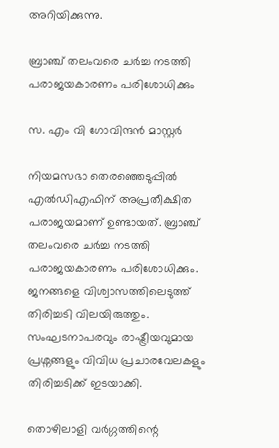അറിയിക്കുന്നു.

ബ്രാഞ്ച് തലംവരെ ചർച്ച നടത്തി പരാജയകാരണം പരിശോധിക്കും

സ. എം വി ഗോവിന്ദൻ മാസ്റ്റർ

നിയമസഭാ തെരഞ്ഞെടുപ്പിൽ എൽഡിഎഫിന് അപ്രതീക്ഷിത പരാജയമാണ് ഉണ്ടായത്. ബ്രാഞ്ച് തലംവരെ ചർച്ച നടത്തി പരാജയകാരണം പരിശോധിക്കും. ജനങ്ങളെ വിശ്വാസത്തിലെടുത്ത് തിരിച്ചടി വിലയിരുത്തും. സംഘടനാപരവും രാഷ്ട്രീയവുമായ പ്രശ്നങ്ങളും വിവിധ പ്രചാരവേലകളും തിരിച്ചടിക്ക് ഇടയാക്കി.

തൊഴിലാളി വർഗ്ഗത്തിന്റെ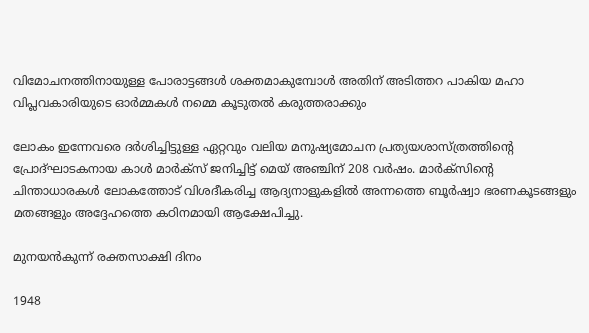വിമോചനത്തിനായുള്ള പോരാട്ടങ്ങൾ ശക്തമാകുമ്പോൾ അതിന് അടിത്തറ പാകിയ മഹാ വിപ്ലവകാരിയുടെ ഓർമ്മകൾ നമ്മെ കൂടുതൽ കരുത്തരാക്കും

ലോകം ഇന്നേവരെ ദർശിച്ചിട്ടുള്ള ഏറ്റവും വലിയ മനുഷ്യമോചന പ്രത്യയശാസ്ത്രത്തിന്റെ പ്രോദ്ഘാടകനായ കാൾ മാർക്സ് ജനിച്ചിട്ട് മെയ് അഞ്ചിന് 208 വർഷം. മാർക്സിന്റെ ചിന്താധാരകൾ ലോകത്തോട്‌ വിശദീകരിച്ച ആദ്യനാളുകളിൽ അന്നത്തെ ബൂർഷ്വാ ഭരണകൂടങ്ങളും മതങ്ങളും അദ്ദേഹത്തെ കഠിനമായി ആക്ഷേപിച്ചു.

മുനയൻകുന്ന് രക്തസാക്ഷി ദിനം

1948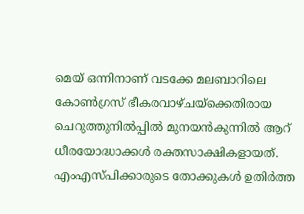മെയ് ഒന്നിനാണ് വടക്കേ മലബാറിലെ കോൺഗ്രസ്‌ ഭീകരവാഴ്ചയ്‌ക്കെതിരായ ചെറുത്തുനിൽപ്പിൽ മുനയൻകുന്നിൽ ആറ്‌ ധീരയോദ്ധാക്കൾ രക്തസാക്ഷികളായത്. എംഎസ്‌പിക്കാരുടെ തോക്കുകൾ ഉതിർത്ത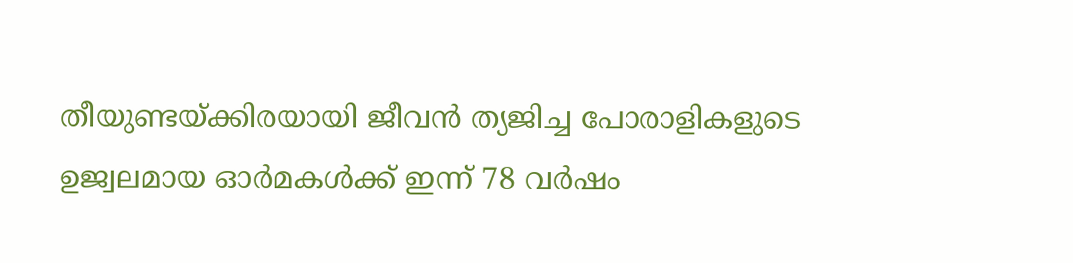തീയുണ്ടയ്‌ക്കിരയായി ജീവൻ ത്യജിച്ച പോരാളികളുടെ ഉജ്വലമായ ഓർമകൾക്ക്‌ ഇന്ന് 78 വർഷം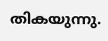തികയുന്നു.